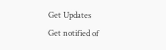Get Updates
Get notified of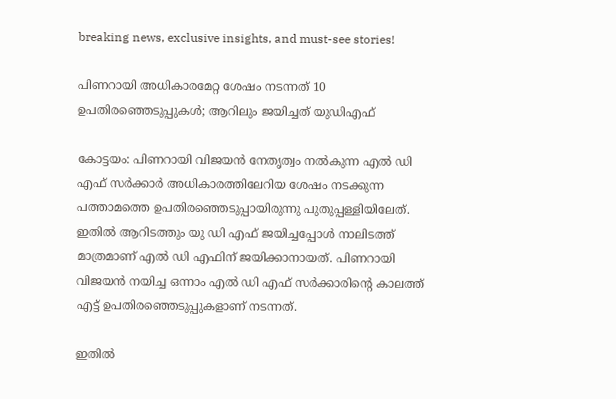breaking news, exclusive insights, and must-see stories!

പിണറായി അധികാരമേറ്റ ശേഷം നടന്നത് 10 ഉപതിരഞ്ഞെടുപ്പുകള്‍; ആറിലും ജയിച്ചത് യുഡിഎഫ്

കോട്ടയം: പിണറായി വിജയന്‍ നേതൃത്വം നല്‍കുന്ന എല്‍ ഡി എഫ് സര്‍ക്കാര്‍ അധികാരത്തിലേറിയ ശേഷം നടക്കുന്ന പത്താമത്തെ ഉപതിരഞ്ഞെടുപ്പായിരുന്നു പുതുപ്പള്ളിയിലേത്. ഇതില്‍ ആറിടത്തും യു ഡി എഫ് ജയിച്ചപ്പോള്‍ നാലിടത്ത് മാത്രമാണ് എല്‍ ഡി എഫിന് ജയിക്കാനായത്. പിണറായി വിജയന്‍ നയിച്ച ഒന്നാം എല്‍ ഡി എഫ് സര്‍ക്കാരിന്റെ കാലത്ത് എട്ട് ഉപതിരഞ്ഞെടുപ്പുകളാണ് നടന്നത്.

ഇതില്‍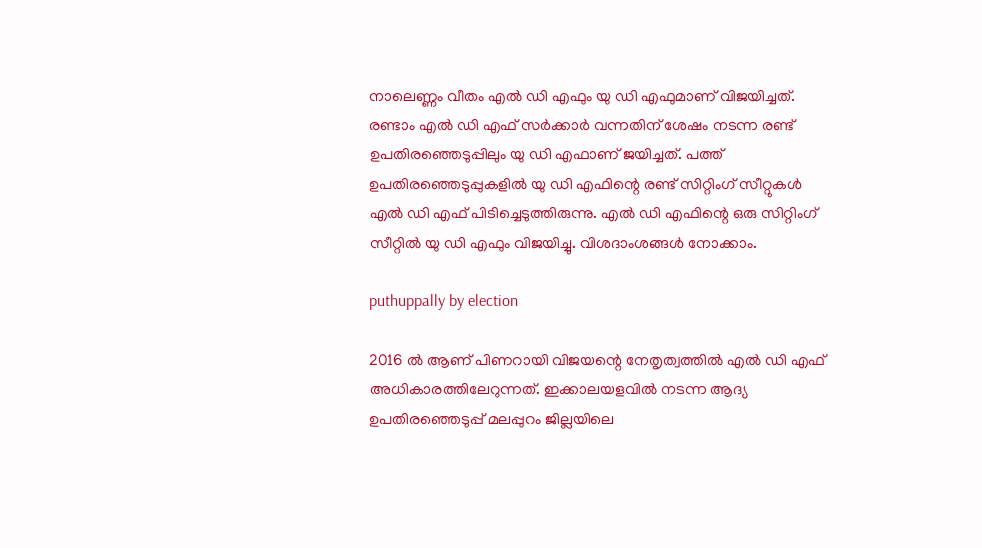നാലെണ്ണം വീതം എല്‍ ഡി എഫും യു ഡി എഫുമാണ് വിജയിച്ചത്. രണ്ടാം എല്‍ ഡി എഫ് സര്‍ക്കാര്‍ വന്നതിന് ശേഷം നടന്ന രണ്ട് ഉപതിരഞ്ഞെടുപ്പിലും യു ഡി എഫാണ് ജയിച്ചത്. പത്ത് ഉപതിരഞ്ഞെടുപ്പുകളില്‍ യു ഡി എഫിന്റെ രണ്ട് സിറ്റിംഗ് സീറ്റുകള്‍ എല്‍ ഡി എഫ് പിടിച്ചെടുത്തിരുന്നു. എല്‍ ഡി എഫിന്റെ ഒരു സിറ്റിംഗ് സീറ്റില്‍ യു ഡി എഫും വിജയിച്ചു. വിശദാംശങ്ങള്‍ നോക്കാം.

puthuppally by election

2016 ല്‍ ആണ് പിണറായി വിജയന്റെ നേതൃത്വത്തില്‍ എല്‍ ഡി എഫ് അധികാരത്തിലേറുന്നത്. ഇക്കാലയളവില്‍ നടന്ന ആദ്യ ഉപതിരഞ്ഞെടുപ്പ് മലപ്പുറം ജില്ലയിലെ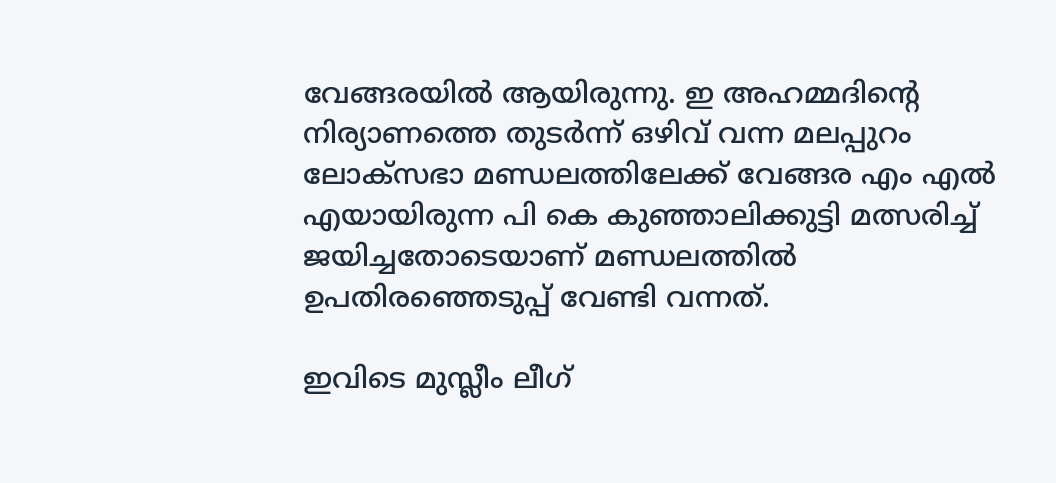വേങ്ങരയില്‍ ആയിരുന്നു. ഇ അഹമ്മദിന്റെ നിര്യാണത്തെ തുടര്‍ന്ന് ഒഴിവ് വന്ന മലപ്പുറം ലോക്‌സഭാ മണ്ഡലത്തിലേക്ക് വേങ്ങര എം എല്‍ എയായിരുന്ന പി കെ കുഞ്ഞാലിക്കുട്ടി മത്സരിച്ച് ജയിച്ചതോടെയാണ് മണ്ഡലത്തില്‍ ഉപതിരഞ്ഞെടുപ്പ് വേണ്ടി വന്നത്.

ഇവിടെ മുസ്ലീം ലീഗ്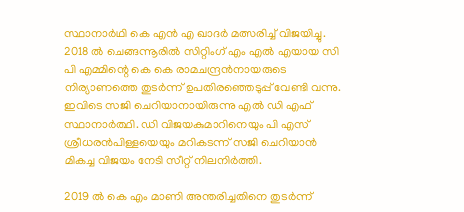സ്ഥാനാര്‍ഥി കെ എന്‍ എ ഖാദര്‍ മത്സരിച്ച് വിജയിച്ചു. 2018 ല്‍ ചെങ്ങന്നൂരില്‍ സിറ്റിംഗ് എം എല്‍ എയായ സി പി എമ്മിന്റെ കെ കെ രാമചന്ദ്രന്‍നായരുടെ നിര്യാണത്തെ തുടര്‍ന്ന് ഉപതിരഞ്ഞെടുപ്പ് വേണ്ടി വന്നു. ഇവിടെ സജി ചെറിയാനായിരുന്നു എല്‍ ഡി എഫ് സ്ഥാനാര്‍ത്ഥി. ഡി വിജയകുമാറിനെയും പി എസ് ശ്രീധരന്‍പിള്ളയെയും മറികടന്ന് സജി ചെറിയാന്‍ മികച്ച വിജയം നേടി സീറ്റ് നിലനിര്‍ത്തി.

2019 ല്‍ കെ എം മാണി അന്തരിച്ചതിനെ തുടര്‍ന്ന്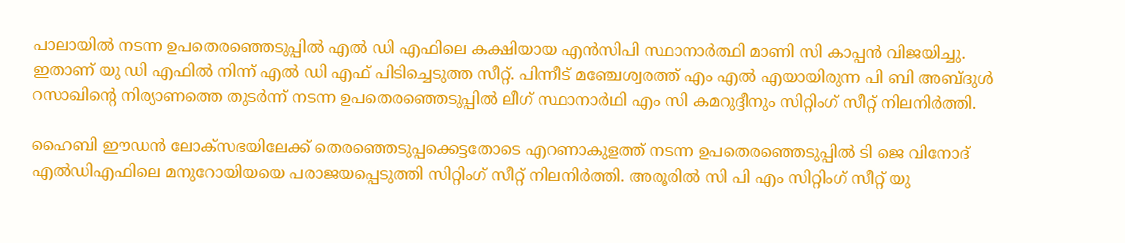പാലായില്‍ നടന്ന ഉപതെരഞ്ഞെടുപ്പില്‍ എല്‍ ഡി എഫിലെ കക്ഷിയായ എന്‍സിപി സ്ഥാനാര്‍ത്ഥി മാണി സി കാപ്പന്‍ വിജയിച്ചു. ഇതാണ് യു ഡി എഫില്‍ നിന്ന് എല്‍ ഡി എഫ് പിടിച്ചെടുത്ത സീറ്റ്. പിന്നീട് മഞ്ചേശ്വരത്ത് എം എല്‍ എയായിരുന്ന പി ബി അബ്ദുള്‍ റസാഖിന്റെ നിര്യാണത്തെ തുടര്‍ന്ന് നടന്ന ഉപതെരഞ്ഞെടുപ്പില്‍ ലീഗ് സ്ഥാനാര്‍ഥി എം സി കമറുദ്ദീനും സിറ്റിംഗ് സീറ്റ് നിലനിര്‍ത്തി.

ഹൈബി ഈഡന്‍ ലോക്‌സഭയിലേക്ക് തെരഞ്ഞെടുപ്പക്കെട്ടതോടെ എറണാകുളത്ത് നടന്ന ഉപതെരഞ്ഞെടുപ്പില്‍ ടി ജെ വിനോദ് എല്‍ഡിഎഫിലെ മനുറോയിയയെ പരാജയപ്പെടുത്തി സിറ്റിംഗ് സീറ്റ് നിലനിര്‍ത്തി. അരൂരില്‍ സി പി എം സിറ്റിംഗ് സീറ്റ് യു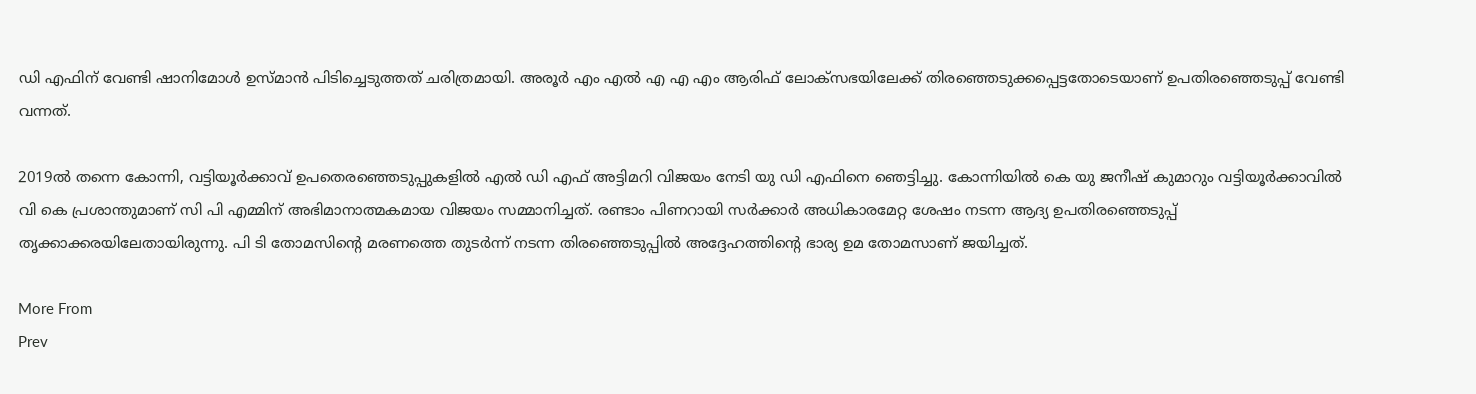ഡി എഫിന് വേണ്ടി ഷാനിമോള്‍ ഉസ്മാന്‍ പിടിച്ചെടുത്തത് ചരിത്രമായി. അരൂര്‍ എം എല്‍ എ എ എം ആരിഫ് ലോക്‌സഭയിലേക്ക് തിരഞ്ഞെടുക്കപ്പെട്ടതോടെയാണ് ഉപതിരഞ്ഞെടുപ്പ് വേണ്ടി വന്നത്.

2019ല്‍ തന്നെ കോന്നി, വട്ടിയൂര്‍ക്കാവ് ഉപതെരഞ്ഞെടുപ്പുകളില്‍ എല്‍ ഡി എഫ് അട്ടിമറി വിജയം നേടി യു ഡി എഫിനെ ഞെട്ടിച്ചു. കോന്നിയില്‍ കെ യു ജനീഷ് കുമാറും വട്ടിയൂര്‍ക്കാവില്‍ വി കെ പ്രശാന്തുമാണ് സി പി എമ്മിന് അഭിമാനാത്മകമായ വിജയം സമ്മാനിച്ചത്. രണ്ടാം പിണറായി സര്‍ക്കാര്‍ അധികാരമേറ്റ ശേഷം നടന്ന ആദ്യ ഉപതിരഞ്ഞെടുപ്പ് തൃക്കാക്കരയിലേതായിരുന്നു. പി ടി തോമസിന്റെ മരണത്തെ തുടര്‍ന്ന് നടന്ന തിരഞ്ഞെടുപ്പില്‍ അദ്ദേഹത്തിന്റെ ഭാര്യ ഉമ തോമസാണ് ജയിച്ചത്.

More From
Prev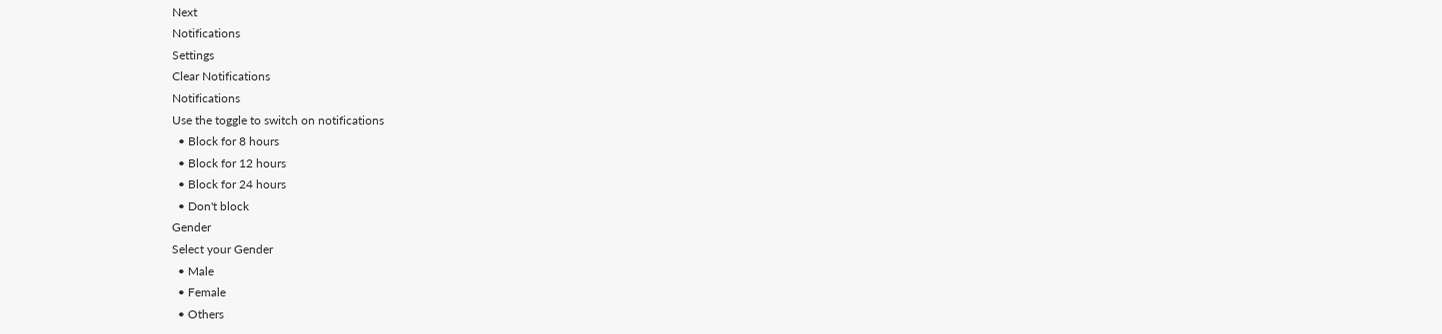Next
Notifications
Settings
Clear Notifications
Notifications
Use the toggle to switch on notifications
  • Block for 8 hours
  • Block for 12 hours
  • Block for 24 hours
  • Don't block
Gender
Select your Gender
  • Male
  • Female
  • Others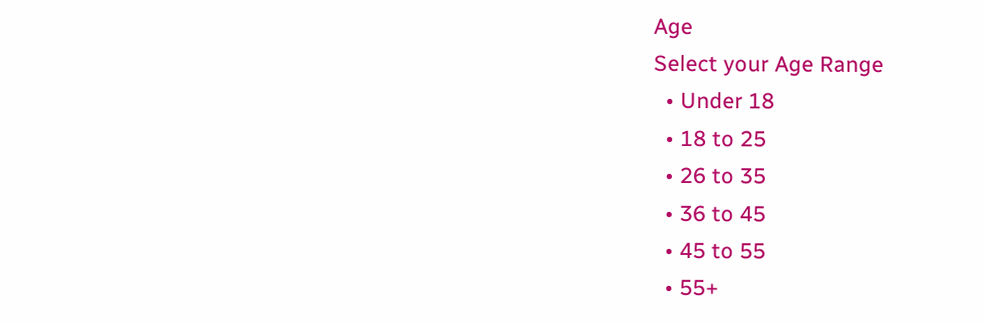Age
Select your Age Range
  • Under 18
  • 18 to 25
  • 26 to 35
  • 36 to 45
  • 45 to 55
  • 55+